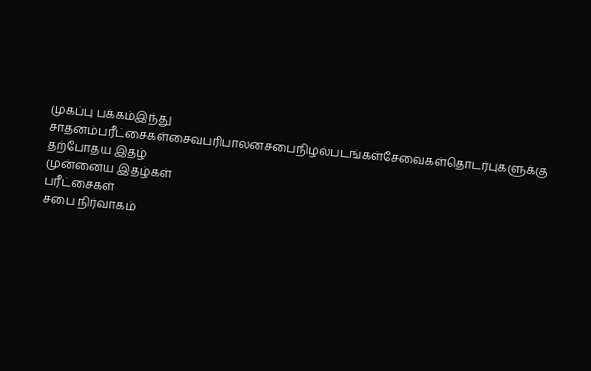முகப்பு பக்கம்இந்து சாதனம்பரீட்சைகள்சைவபரிபாலனசபைநிழல்படங்கள்சேவைகள்தொடர்புகளுக்கு
தற்போதய இதழ்
முன்னைய இதழ்கள்
பரீட்சைகள்
சபை நிர்வாகம்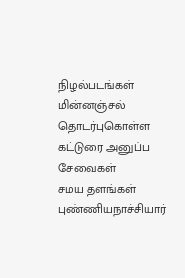நிழல்படங்கள்
மின்னஞ்சல்
தொடர்புகொள்ள
கட்டுரை அனுப்ப
சேவைகள்
சமய தளங்கள்
புண்ணியநாச்சியார்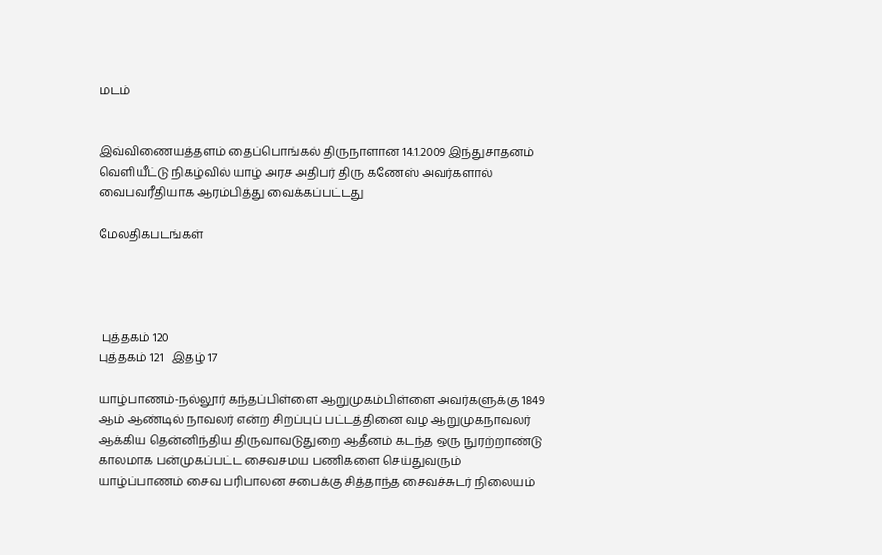மடம்


இவ்விணையத்தளம் தைப்பொங்கல் திருநாளான 14.1.2009 இந்துசாதனம் வெளியீட்டு நிகழ்வில் யாழ் அரச அதிபர் திரு கணேஸ் அவர்களால் வைபவரீதியாக ஆரம்பித்து வைக்கப்பட்டது

மேலதிகபடங்கள்




 புத்தகம் 120
புத்தகம் 121   இதழ் 17

யாழ்பாணம்-நல்லூர் கந்தப்பிள்ளை ஆறுமுகம்பிள்ளை அவர்களுக்கு 1849 ஆம் ஆண்டில் நாவலர் என்ற சிறப்புப் பட்டத்தினை வழ ஆறுமுகநாவலர் ஆக்கிய தென்னிந்திய திருவாவடுதுறை ஆதீனம் கடந்த ஒரு நுரற்றாண்டு காலமாக பன்முகப்பட்ட சைவசமய பணிகளை செய்துவரும் யாழ்ப்பாணம் சைவ பரிபாலன சபைக்கு சித்தாந்த சைவச்சுடர் நிலையம்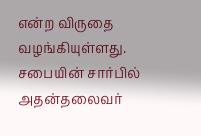என்ற விருதை வழங்கியுள்ளது. சபையின் சார்பில் அதன்தலைவர்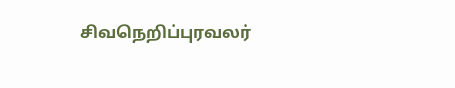சிவநெறிப்புரவலர்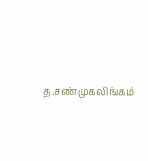த.சண்முகலிங்கம்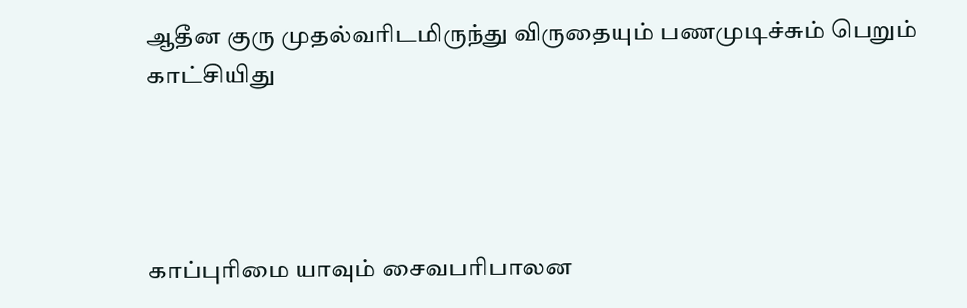ஆதீன குரு முதல்வரிடமிருந்து விருதையும் பணமுடிச்சும் பெறும் காட்சியிது




காப்புரிமை யாவும் சைவபரிபாலன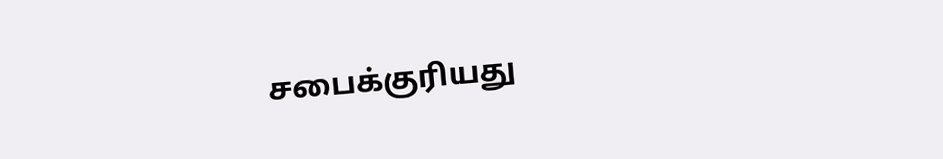சபைக்குரியது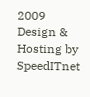2009   Design & Hosting by SpeedITnet